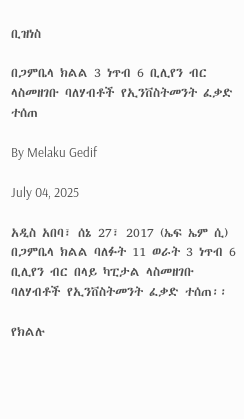ቢዝነስ

በጋምቤላ ክልል 3 ነጥብ 6 ቢሊየን ብር ላስመዘገቡ ባለሃብቶች የኢንቨስትመንት ፈቃድ ተሰጠ

By Melaku Gedif

July 04, 2025

አዲስ አበባ፣ ሰኔ 27፣ 2017 (ኤፍ ኤም ሲ) በጋምቤላ ክልል ባለፉት 11 ወራት 3 ነጥብ 6 ቢሊየን ብር በላይ ካፒታል ላስመዘገቡ ባለሃብቶች የኢንቨስትመንት ፈቃድ ተሰጠ፡፡

የክልሉ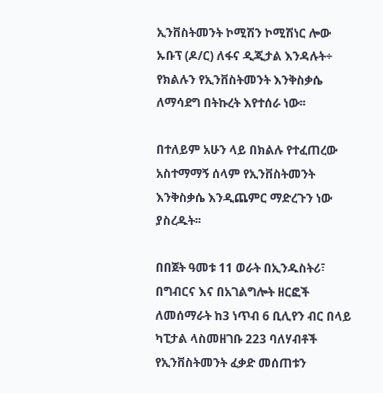ኢንቨስትመንት ኮሚሽን ኮሚሽነር ሎው ኡቡፕ (ዶ/ር) ለፋና ዲጂታል እንዳሉት÷ የክልሉን የኢንቨስትመንት እንቅስቃሴ ለማሳደግ በትኩረት እየተሰራ ነው፡፡

በተለይም አሁን ላይ በክልሉ የተፈጠረው አስተማማኝ ሰላም የኢንቨስትመንት እንቅስቃሴ እንዲጨምር ማድረጉን ነው ያስረዱት፡፡

በበጀት ዓመቱ 11 ወራት በኢንዱስትሪ፣ በግብርና እና በአገልግሎት ዘርፎች ለመሰማራት ከ3 ነጥብ 6 ቢሊየን ብር በላይ ካፒታል ላስመዘገቡ 223 ባለሃብቶች የኢንቨስትመንት ፈቃድ መሰጠቱን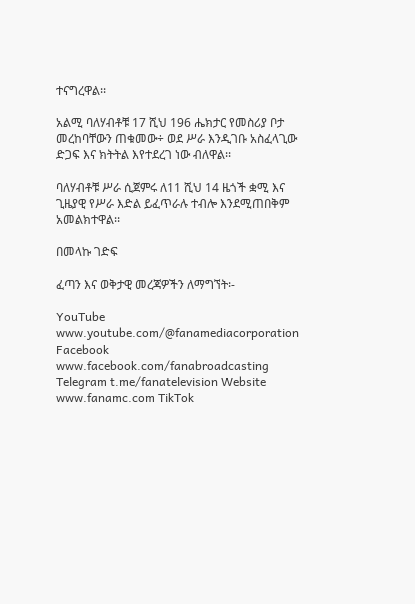ተናግረዋል፡፡

አልሚ ባለሃብቶቹ 17 ሺህ 196 ሔክታር የመስሪያ ቦታ መረከባቸውን ጠቁመው÷ ወደ ሥራ እንዲገቡ አስፈላጊው ድጋፍ እና ክትትል እየተደረገ ነው ብለዋል፡፡

ባለሃብቶቹ ሥራ ሲጀምሩ ለ11 ሺህ 14 ዜጎች ቋሚ እና ጊዜያዊ የሥራ እድል ይፈጥራሉ ተብሎ እንደሚጠበቅም አመልክተዋል፡፡

በመላኩ ገድፍ

ፈጣን እና ወቅታዊ መረጃዎችን ለማግኘት፡-

YouTube www.youtube.com/@fanamediacorporation Facebook www.facebook.com/fanabroadcasting Telegram t.me/fanatelevision Website www.fanamc.com TikTok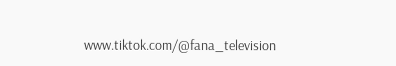www.tiktok.com/@fana_television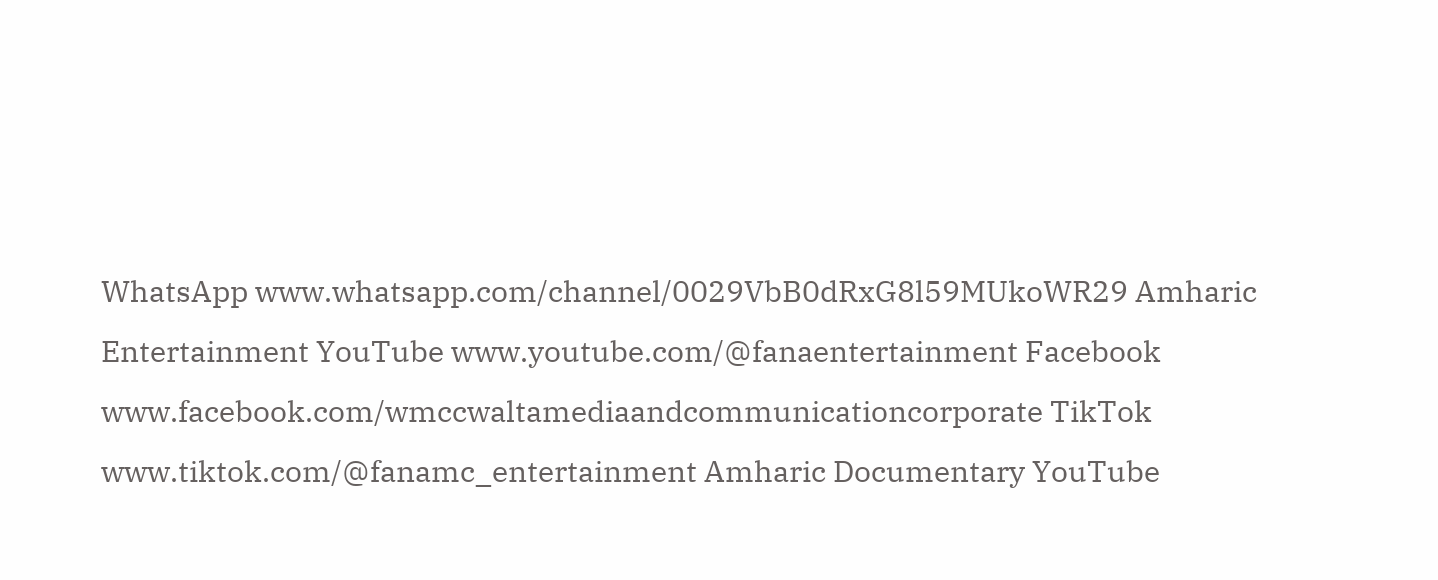WhatsApp www.whatsapp.com/channel/0029VbB0dRxG8l59MUkoWR29 Amharic Entertainment YouTube www.youtube.com/@fanaentertainment Facebook www.facebook.com/wmccwaltamediaandcommunicationcorporate TikTok www.tiktok.com/@fanamc_entertainment Amharic Documentary YouTube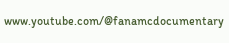www.youtube.com/@fanamcdocumentary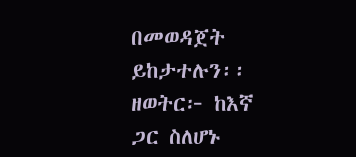በመወዳጀት ይከታተሉን፡፡ ዘወትር፦ ከእኛ ጋር ስለሆኑ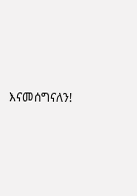እናመሰግናለን!